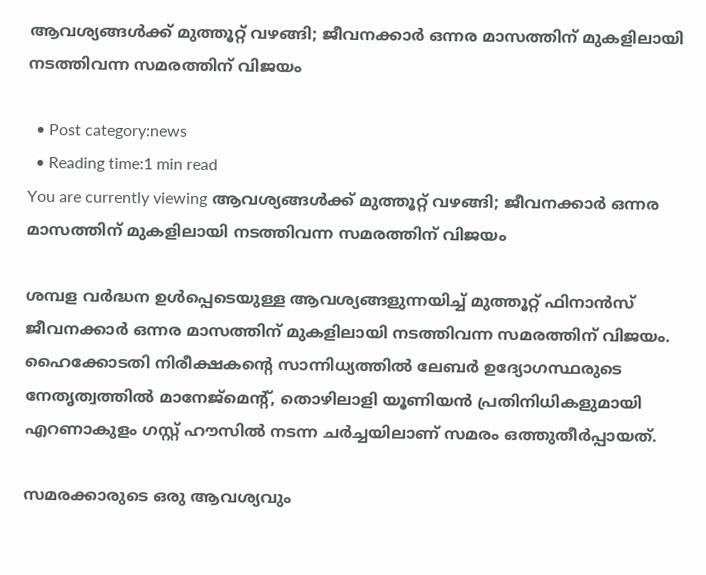ആവശ്യങ്ങള്‍ക്ക് മുത്തൂറ്റ് വഴങ്ങി; ജീവനക്കാര്‍ ഒന്നര മാസത്തിന് മുകളിലായി നടത്തിവന്ന സമരത്തിന് വിജയം

  • Post category:news
  • Reading time:1 min read
You are currently viewing ആവശ്യങ്ങള്‍ക്ക് മുത്തൂറ്റ് വഴങ്ങി; ജീവനക്കാര്‍ ഒന്നര മാസത്തിന് മുകളിലായി നടത്തിവന്ന സമരത്തിന് വിജയം

ശമ്പള വര്‍ദ്ധന ഉള്‍പ്പെടെയുള്ള ആവശ്യങ്ങളുന്നയിച്ച് മുത്തൂറ്റ് ഫിനാന്‍സ് ജീവനക്കാര്‍ ഒന്നര മാസത്തിന് മുകളിലായി നടത്തിവന്ന സമരത്തിന് വിജയം. ഹൈക്കോടതി നിരീക്ഷകന്‍റെ സാന്നിധ്യത്തില്‍ ലേബർ ഉദ്യോഗസ്ഥരുടെ നേതൃത്വത്തിൽ മാനേജ്മെന്‍റ്, തൊഴിലാളി യൂണിയൻ പ്രതിനിധികളുമായി എറണാകുളം ഗസ്റ്റ് ഹൗസിൽ നടന്ന ചർച്ചയിലാണ് സമരം ഒത്തുതീർപ്പായത്.

സമരക്കാരുടെ ഒരു ആവശ്യവും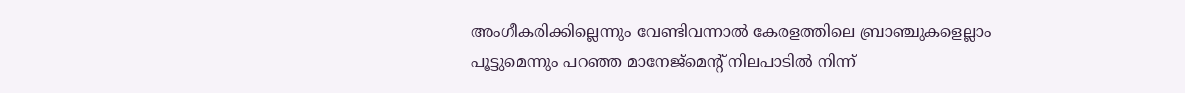അംഗീകരിക്കില്ലെന്നും വേണ്ടിവന്നാല്‍ കേരളത്തിലെ ബ്രാഞ്ചുകളെല്ലാം പൂട്ടുമെന്നും പറഞ്ഞ മാനേജ്‌മെന്റ് നിലപാടില്‍ നിന്ന്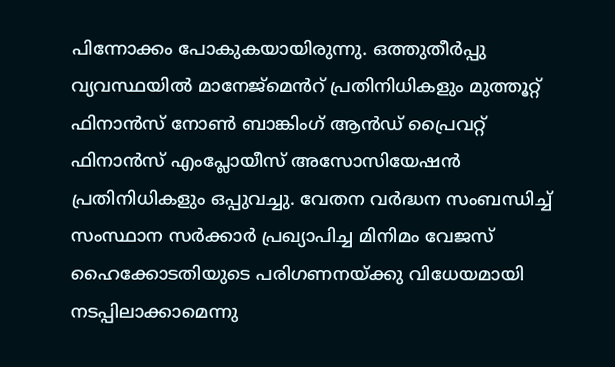പിന്നോക്കം പോകുകയായിരുന്നു. ഒത്തുതീർപ്പു വ്യവസ്ഥയിൽ മാനേജ്മെൻറ് പ്രതിനിധികളും മുത്തൂറ്റ് ഫിനാൻസ് നോണ്‍ ബാങ്കിംഗ് ആൻഡ് പ്രൈവറ്റ് ഫിനാൻസ് എംപ്ലോയീസ് അസോസിയേഷൻ പ്രതിനിധികളും ഒപ്പുവച്ചു. വേതന വർദ്ധന സംബന്ധിച്ച് സംസ്ഥാന സർക്കാർ പ്രഖ്യാപിച്ച മിനിമം വേജസ് ഹൈക്കോടതിയുടെ പരിഗണനയ്ക്കു വിധേയമായി നടപ്പിലാക്കാമെന്നു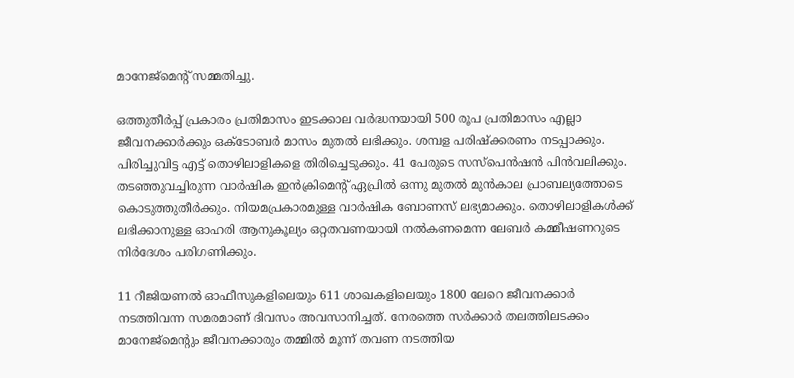മാനേജ്മെന്‍റ് സമ്മതിച്ചു.

ഒത്തുതീർപ്പ് പ്രകാരം പ്രതിമാസം ഇടക്കാല വർദ്ധനയായി 500 രൂപ പ്രതിമാസം എല്ലാ ജീവനക്കാർക്കും ഒക്ടോബർ മാസം മുതൽ ലഭിക്കും. ശമ്പള പരിഷ്‌ക്കരണം നടപ്പാക്കും. പിരിച്ചുവിട്ട എട്ട് തൊഴിലാളികളെ തിരിച്ചെടുക്കും. 41 പേരുടെ സസ്‌പെന്‍ഷന്‍ പിന്‍വലിക്കും. തടഞ്ഞുവച്ചിരുന്ന വാർഷിക ഇൻക്രിമെന്‍റ് ഏപ്രിൽ ഒന്നു മുതൽ മുൻകാല പ്രാബല്യത്തോടെ കൊടുത്തുതീർക്കും. നിയമപ്രകാരമുള്ള വാർഷിക ബോണസ് ലഭ്യമാക്കും. തൊഴിലാളികൾക്ക് ലഭിക്കാനുള്ള ഓഹരി ആനുകൂല്യം ഒറ്റതവണയായി നൽകണമെന്ന ലേബർ കമ്മീഷണറുടെ നിർദേശം പരിഗണിക്കും.

11 റീജിയണല്‍ ഓഫീസുകളിലെയും 611 ശാഖകളിലെയും 1800 ലേറെ ജീവനക്കാര്‍ നടത്തിവന്ന സമരമാണ് ദിവസം അവസാനിച്ചത്. നേരത്തെ സര്‍ക്കാര്‍ തലത്തിലടക്കം മാനേജ്‌മെന്റും ജീവനക്കാരും തമ്മില്‍ മൂന്ന് തവണ നടത്തിയ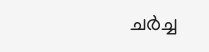ചര്‍ച്ച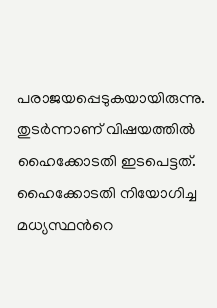പരാജയപ്പെടുകയായിരുന്നു. തുടര്‍ന്നാണ് വിഷയത്തില്‍ ഹൈക്കോടതി ഇടപെട്ടത്. ഹൈക്കോടതി നിയോഗിച്ച മധ്യസ്ഥന്‍റെ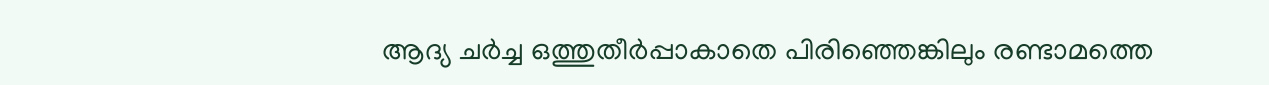ആദ്യ ചര്‍ച്ച ഒത്തുതീര്‍പ്പാകാതെ പിരിഞ്ഞെങ്കിലും രണ്ടാമത്തെ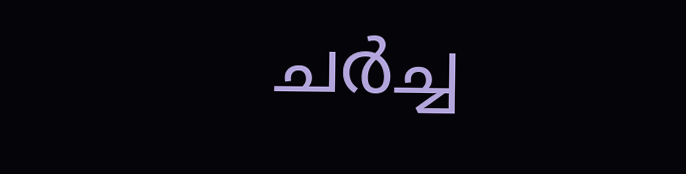ചര്‍ച്ച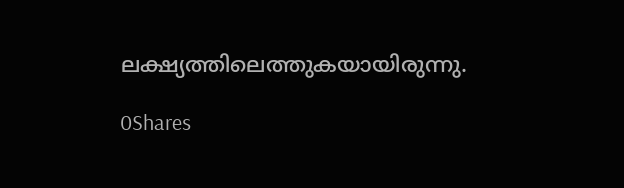ലക്ഷ്യത്തിലെത്തുകയായിരുന്നു.

0Shares